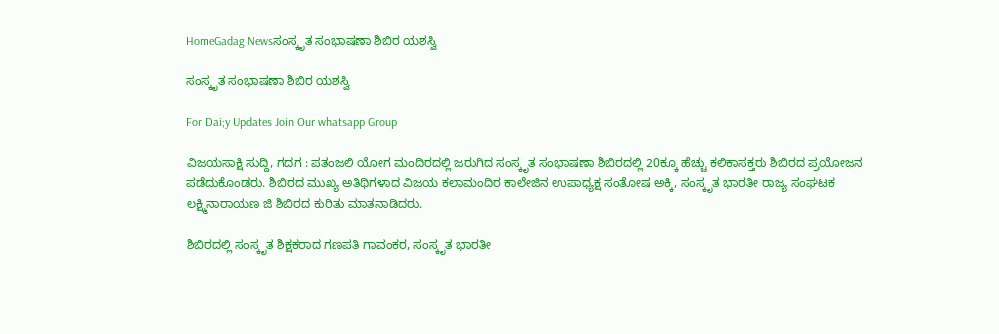HomeGadag Newsಸಂಸ್ಕೃತ ಸಂಭಾಷಣಾ ಶಿಬಿರ ಯಶಸ್ವಿ

ಸಂಸ್ಕೃತ ಸಂಭಾಷಣಾ ಶಿಬಿರ ಯಶಸ್ವಿ

For Dai;y Updates Join Our whatsapp Group

ವಿಜಯಸಾಕ್ಷಿ ಸುದ್ದಿ, ಗದಗ : ಪತಂಜಲಿ ಯೋಗ ಮಂದಿರದಲ್ಲಿ ಜರುಗಿದ ಸಂಸ್ಕೃತ ಸಂಭಾಷಣಾ ಶಿಬಿರದಲ್ಲಿ 20ಕ್ಕೂ ಹೆಚ್ಚು ಕಲಿಕಾಸಕ್ತರು ಶಿಬಿರದ ಪ್ರಯೋಜನ ಪಡೆದುಕೊಂಡರು. ಶಿಬಿರದ ಮುಖ್ಯ ಅತಿಥಿಗಳಾದ ವಿಜಯ ಕಲಾಮಂದಿರ ಕಾಲೇಜಿನ ಉಪಾಧ್ಯಕ್ಷ ಸಂತೋಷ ಅಕ್ಕಿ, ಸಂಸ್ಕೃತ ಭಾರತೀ ರಾಜ್ಯ ಸಂಘಟಕ ಲಕ್ಷ್ಮಿನಾರಾಯಣ ಜಿ ಶಿಬಿರದ ಕುರಿತು ಮಾತನಾಡಿದರು.

ಶಿಬಿರದಲ್ಲಿ ಸಂಸ್ಕೃತ ಶಿಕ್ಷಕರಾದ ಗಣಪತಿ ಗಾವಂಕರ, ಸಂಸ್ಕೃತ ಭಾರತೀ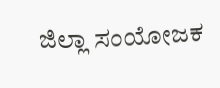ಜಿಲ್ಲಾ ಸಂಯೋಜಕ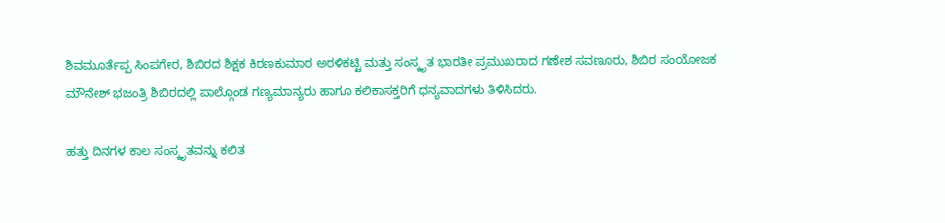ಶಿವಮೂರ್ತೆಪ್ಪ ಸಿಂಪಗೇರ, ಶಿಬಿರದ ಶಿಕ್ಷಕ ಕಿರಣಕುಮಾರ ಅರಳಿಕಟ್ಟಿ ಮತ್ತು ಸಂಸ್ಕೃತ ಭಾರತೀ ಪ್ರಮುಖರಾದ ಗಣೇಶ ಸವಣೂರು, ಶಿಬಿರ ಸಂಯೋಜಕ ಮೌನೇಶ್ ಭಜಂತ್ರಿ ಶಿಬಿರದಲ್ಲಿ ಪಾಲ್ಗೊಂಡ ಗಣ್ಯಮಾನ್ಯರು ಹಾಗೂ ಕಲಿಕಾಸಕ್ತರಿಗೆ ಧನ್ಯವಾದಗಳು ತಿಳಿಸಿದರು.

ಹತ್ತು ದಿನಗಳ ಕಾಲ ಸಂಸ್ಕೃತವನ್ನು ಕಲಿತ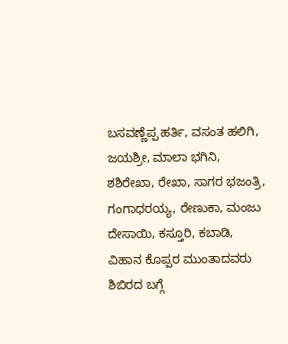ಬಸವಣ್ಣೆಪ್ಪ ಹರ್ತಿ, ವಸಂತ ಹಲಿಗಿ, ಜಯಶ್ರೀ, ಮಾಲಾ ಭಗಿನಿ, ಶಶಿರೇಖಾ, ರೇಖಾ, ಸಾಗರ ಭಜಂತ್ರಿ, ಗಂಗಾಧರಯ್ಯ, ರೇಣುಕಾ, ಮಂಜು ದೇಸಾಯಿ, ಕಸ್ತೂರಿ, ಕಬಾಡಿ, ವಿಹಾನ ಕೊಪ್ಪರ ಮುಂತಾದವರು ಶಿಬಿರದ ಬಗ್ಗೆ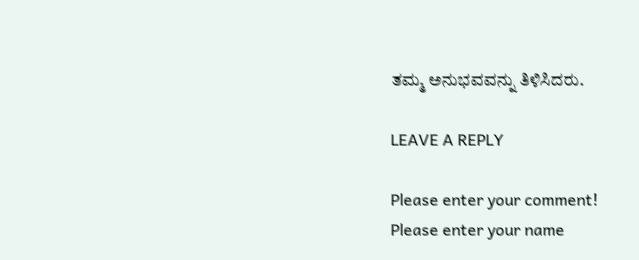ತಮ್ಮ ಅನುಭವವನ್ನು ತಿಳಿಸಿದರು.

LEAVE A REPLY

Please enter your comment!
Please enter your name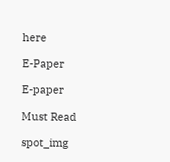here

E-Paper

E-paper

Must Read

spot_img